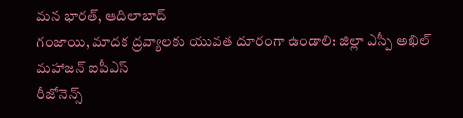మన భారత్, ఆదిలాబాద్
గంజాయి, మాదక ద్రవ్యాలకు యువత దూరంగా ఉండాలి: జిల్లా ఎస్పీ అఖిల్ మహాజన్ ఐపీఎస్
రీజోనెన్స్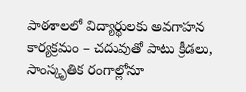పాఠశాలలో విద్యార్థులకు అవగాహన కార్యక్రమం – చదువుతో పాటు క్రీడలు, సాంస్కృతిక రంగాల్లోనూ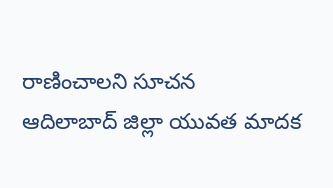రాణించాలని సూచన
ఆదిలాబాద్ జిల్లా యువత మాదక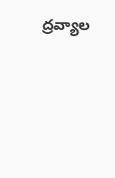ద్రవ్యాల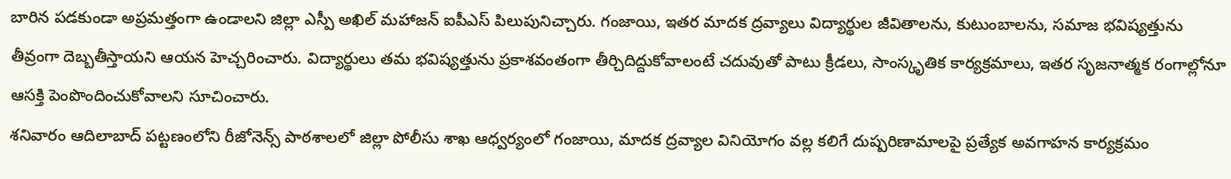బారిన పడకుండా అప్రమత్తంగా ఉండాలని జిల్లా ఎస్పీ అఖిల్ మహాజన్ ఐపీఎస్ పిలుపునిచ్చారు. గంజాయి, ఇతర మాదక ద్రవ్యాలు విద్యార్థుల జీవితాలను, కుటుంబాలను, సమాజ భవిష్యత్తును తీవ్రంగా దెబ్బతీస్తాయని ఆయన హెచ్చరించారు. విద్యార్థులు తమ భవిష్యత్తును ప్రకాశవంతంగా తీర్చిదిద్దుకోవాలంటే చదువుతో పాటు క్రీడలు, సాంస్కృతిక కార్యక్రమాలు, ఇతర సృజనాత్మక రంగాల్లోనూ ఆసక్తి పెంపొందించుకోవాలని సూచించారు.
శనివారం ఆదిలాబాద్ పట్టణంలోని రీజోనెన్స్ పాఠశాలలో జిల్లా పోలీసు శాఖ ఆధ్వర్యంలో గంజాయి, మాదక ద్రవ్యాల వినియోగం వల్ల కలిగే దుష్పరిణామాలపై ప్రత్యేక అవగాహన కార్యక్రమం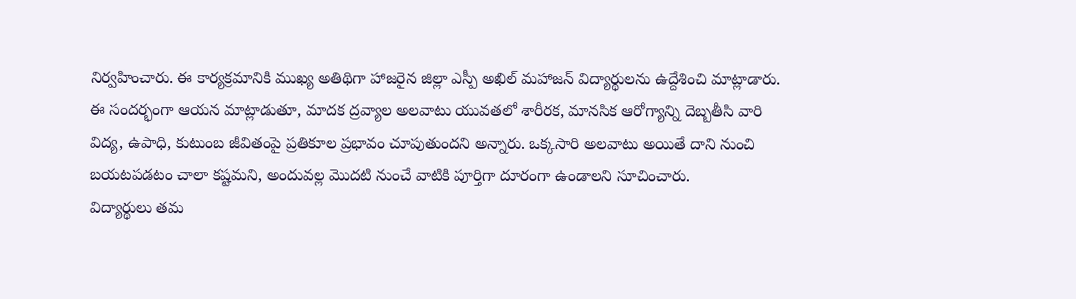నిర్వహించారు. ఈ కార్యక్రమానికి ముఖ్య అతిథిగా హాజరైన జిల్లా ఎస్పీ అఖిల్ మహాజన్ విద్యార్థులను ఉద్దేశించి మాట్లాడారు.
ఈ సందర్భంగా ఆయన మాట్లాడుతూ, మాదక ద్రవ్యాల అలవాటు యువతలో శారీరక, మానసిక ఆరోగ్యాన్ని దెబ్బతీసి వారి విద్య, ఉపాధి, కుటుంబ జీవితంపై ప్రతికూల ప్రభావం చూపుతుందని అన్నారు. ఒక్కసారి అలవాటు అయితే దాని నుంచి బయటపడటం చాలా కష్టమని, అందువల్ల మొదటి నుంచే వాటికి పూర్తిగా దూరంగా ఉండాలని సూచించారు.
విద్యార్థులు తమ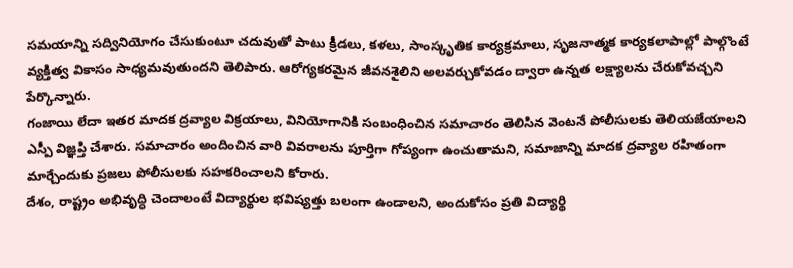సమయాన్ని సద్వినియోగం చేసుకుంటూ చదువుతో పాటు క్రీడలు, కళలు, సాంస్కృతిక కార్యక్రమాలు, సృజనాత్మక కార్యకలాపాల్లో పాల్గొంటే వ్యక్తిత్వ వికాసం సాధ్యమవుతుందని తెలిపారు. ఆరోగ్యకరమైన జీవనశైలిని అలవర్చుకోవడం ద్వారా ఉన్నత లక్ష్యాలను చేరుకోవచ్చని పేర్కొన్నారు.
గంజాయి లేదా ఇతర మాదక ద్రవ్యాల విక్రయాలు, వినియోగానికి సంబంధించిన సమాచారం తెలిసిన వెంటనే పోలీసులకు తెలియజేయాలని ఎస్పీ విజ్ఞప్తి చేశారు. సమాచారం అందించిన వారి వివరాలను పూర్తిగా గోప్యంగా ఉంచుతామని, సమాజాన్ని మాదక ద్రవ్యాల రహితంగా మార్చేందుకు ప్రజలు పోలీసులకు సహకరించాలని కోరారు.
దేశం, రాష్ట్రం అభివృద్ధి చెందాలంటే విద్యార్థుల భవిష్యత్తు బలంగా ఉండాలని, అందుకోసం ప్రతి విద్యార్థి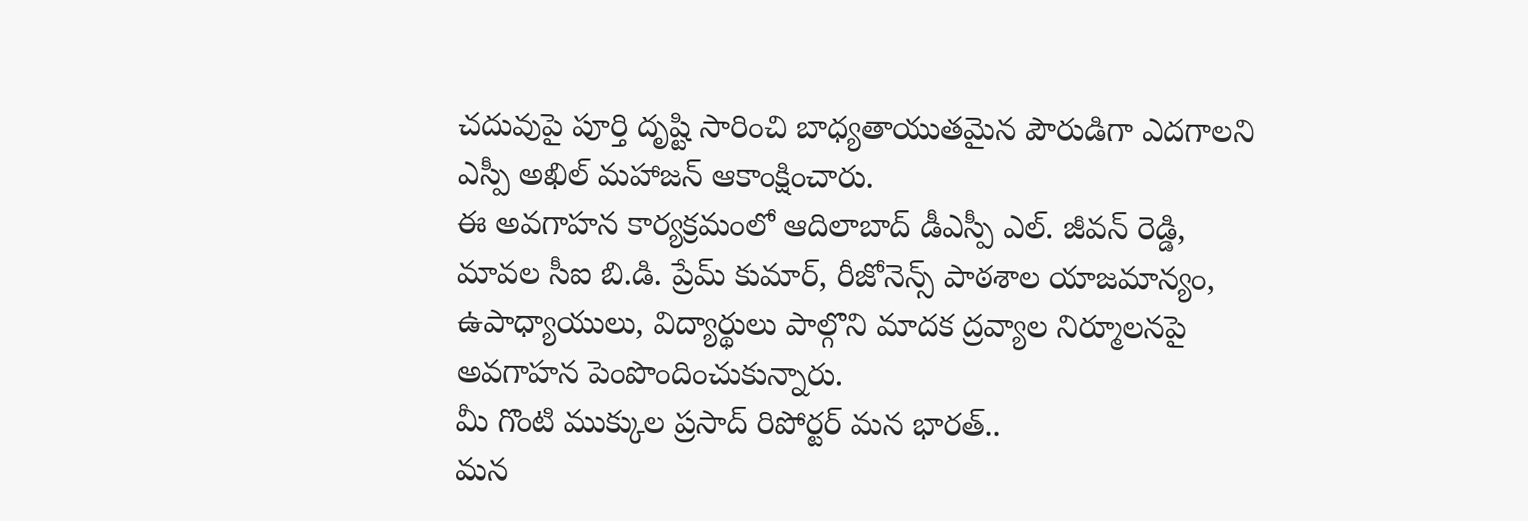చదువుపై పూర్తి దృష్టి సారించి బాధ్యతాయుతమైన పౌరుడిగా ఎదగాలని ఎస్పీ అఖిల్ మహాజన్ ఆకాంక్షించారు.
ఈ అవగాహన కార్యక్రమంలో ఆదిలాబాద్ డీఎస్పీ ఎల్. జీవన్ రెడ్డి, మావల సీఐ బి.డి. ప్రేమ్ కుమార్, రీజోనెన్స్ పాఠశాల యాజమాన్యం, ఉపాధ్యాయులు, విద్యార్థులు పాల్గొని మాదక ద్రవ్యాల నిర్మూలనపై అవగాహన పెంపొందించుకున్నారు.
మీ గొంటి ముక్కుల ప్రసాద్ రిపోర్టర్ మన భారత్..
మన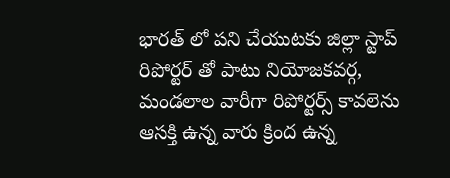భారత్ లో పని చేయుటకు జిల్లా స్టాప్ రిపోర్టర్ తో పాటు నియోజకవర్గ, మండలాల వారీగా రిపోర్టర్స్ కావలెను ఆసక్తి ఉన్న వారు క్రింద ఉన్న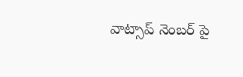వాట్సాప్ నెంబర్ పై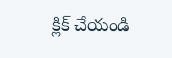క్లిక్ చేయండి